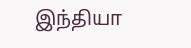இந்தியா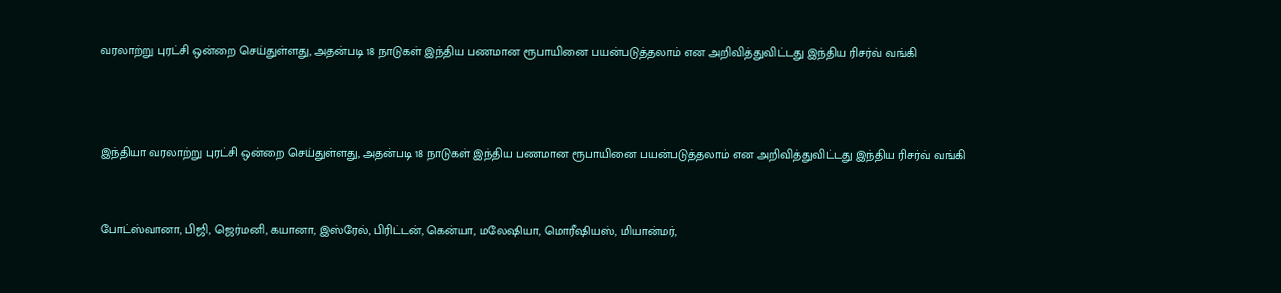வரலாற்று புரட்சி ஒன்றை செய்துள்ளது, அதன்படி 18 நாடுகள் இந்திய பணமான ரூபாயினை பயன்படுத்தலாம் என அறிவித்துவிட்டது இந்திய ரிசர்வ் வங்கி



இந்தியா வரலாற்று புரட்சி ஒன்றை செய்துள்ளது, அதன்படி 18 நாடுகள் இந்திய பணமான ரூபாயினை பயன்படுத்தலாம் என அறிவித்துவிட்டது இந்திய ரிசர்வ் வங்கி


போட்ஸ்வானா, பிஜி, ஜெர்மனி, கயானா, இஸ்ரேல், பிரிட்டன், கென்யா, மலேஷியா, மொரீஷியஸ், மியான்மர்,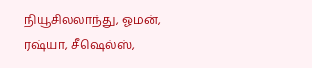நியூசிலலாந்து, ஓமன், ரஷ்யா, சீஷெல்ஸ்,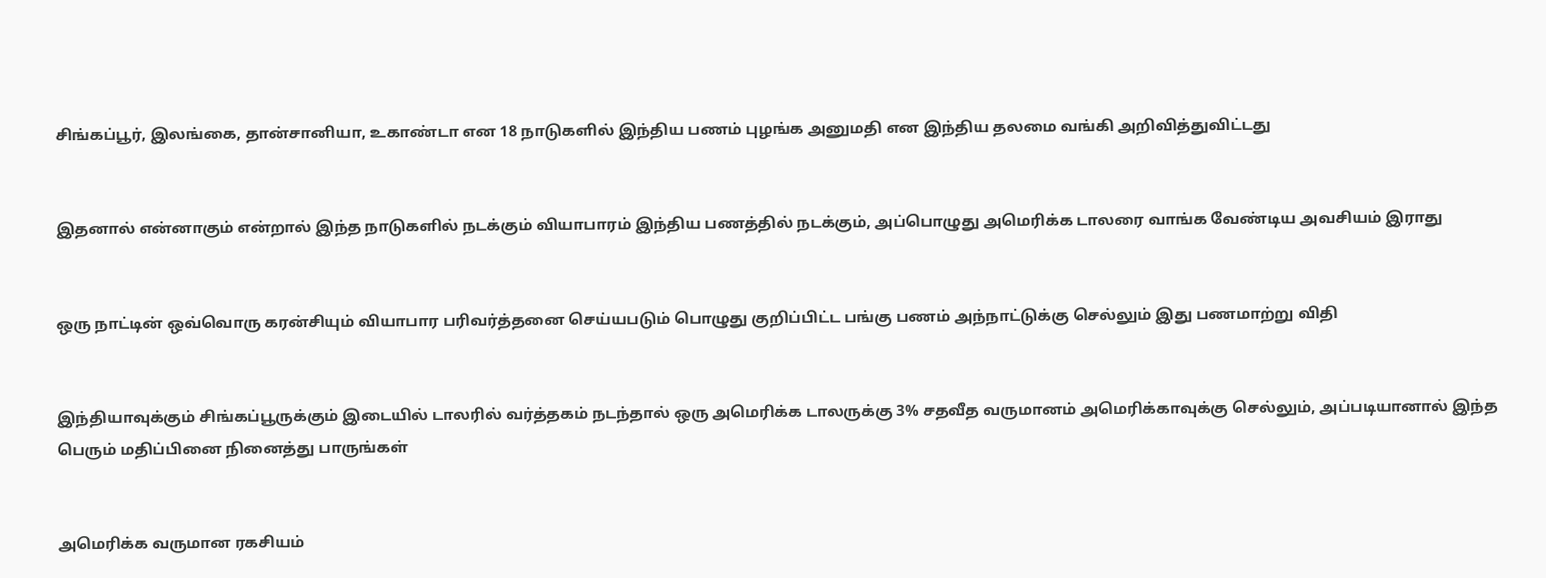சிங்கப்பூர், இலங்கை, தான்சானியா, உகாண்டா என 18 நாடுகளில் இந்திய பணம் புழங்க அனுமதி என இந்திய தலமை வங்கி அறிவித்துவிட்டது


இதனால் என்னாகும் என்றால் இந்த நாடுகளில் நடக்கும் வியாபாரம் இந்திய பணத்தில் நடக்கும், அப்பொழுது அமெரிக்க டாலரை வாங்க வேண்டிய அவசியம் இராது


ஒரு நாட்டின் ஒவ்வொரு கரன்சியும் வியாபார பரிவர்த்தனை செய்யபடும் பொழுது குறிப்பிட்ட பங்கு பணம் அந்நாட்டுக்கு செல்லும் இது பணமாற்று விதி


இந்தியாவுக்கும் சிங்கப்பூருக்கும் இடையில் டாலரில் வர்த்தகம் நடந்தால் ஒரு அமெரிக்க டாலருக்கு 3% சதவீத வருமானம் அமெரிக்காவுக்கு செல்லும், அப்படியானால் இந்த பெரும் மதிப்பினை நினைத்து பாருங்கள்


அமெரிக்க வருமான ரகசியம்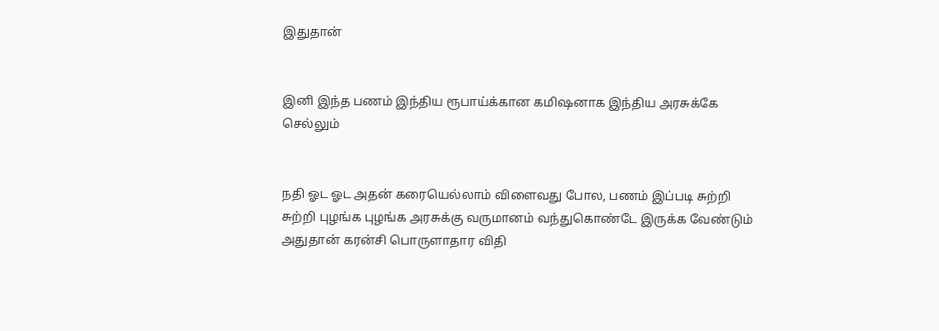இதுதான்


இனி இந்த பணம் இந்திய ரூபாய்க்கான கமிஷனாக இந்திய அரசுக்கே செல்லும்


நதி ஓட ஓட அதன் கரையெல்லாம் விளைவது போல, பணம் இப்படி சுற்றி சுற்றி புழங்க புழங்க அரசுக்கு வருமானம் வந்துகொண்டே இருக்க வேண்டும் அதுதான் கரன்சி பொருளாதார விதி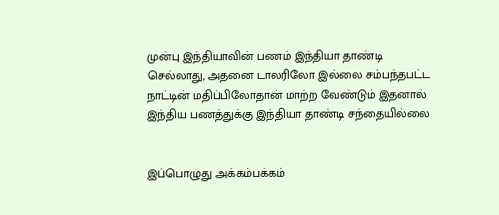முன்பு இந்தியாவின் பணம் இந்தியா தாண்டி செல்லாது, அதனை டாலரிலோ இல்லை சம்பந்தபட்ட நாட்டின் மதிப்பிலோதான் மாற்ற வேண்டும் இதனால் இந்திய பணத்துக்கு இந்தியா தாண்டி சந்தையில்லை


இப்பொழுது அக்கம்பக்கம்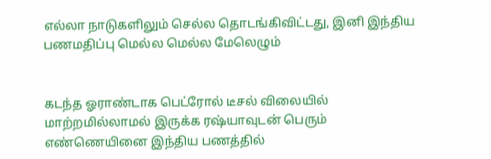எல்லா நாடுகளிலும் செல்ல தொடங்கிவிட்டது, இனி இந்திய பணமதிப்பு மெல்ல மெல்ல மேலெழும்


கடந்த ஓராண்டாக பெட்ரோல் டீசல் விலையில் மாற்றமில்லாமல் இருக்க ரஷ்யாவுடன் பெரும் எண்ணெயினை இந்திய பணத்தில்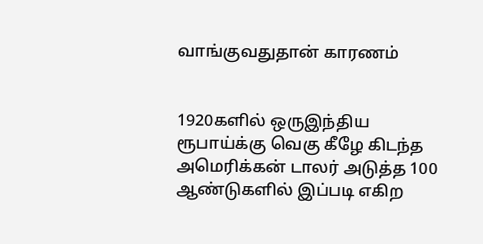வாங்குவதுதான் காரணம்


1920களில் ஒருஇந்திய ரூபாய்க்கு வெகு கீழே கிடந்த அமெரிக்கன் டாலர் அடுத்த 100 ஆண்டுகளில் இப்படி எகிற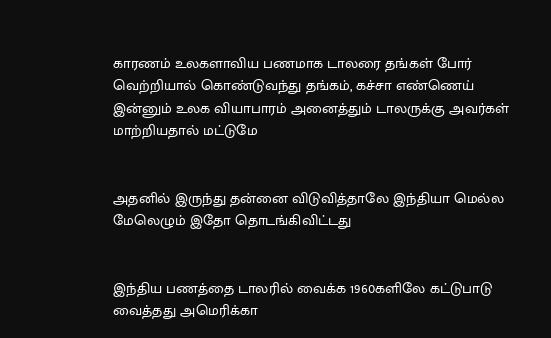காரணம் உலகளாவிய பணமாக டாலரை தங்கள் போர் வெற்றியால் கொண்டுவந்து தங்கம், கச்சா எண்ணெய் இன்னும் உலக வியாபாரம் அனைத்தும் டாலருக்கு அவர்கள் மாற்றியதால் மட்டுமே


அதனில் இருந்து தன்னை விடுவித்தாலே இந்தியா மெல்ல மேலெழும் இதோ தொடங்கிவிட்டது


இந்திய பணத்தை டாலரில் வைக்க 1960களிலே கட்டுபாடு வைத்தது அமெரிக்கா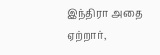இந்திரா அதை ஏற்றார்,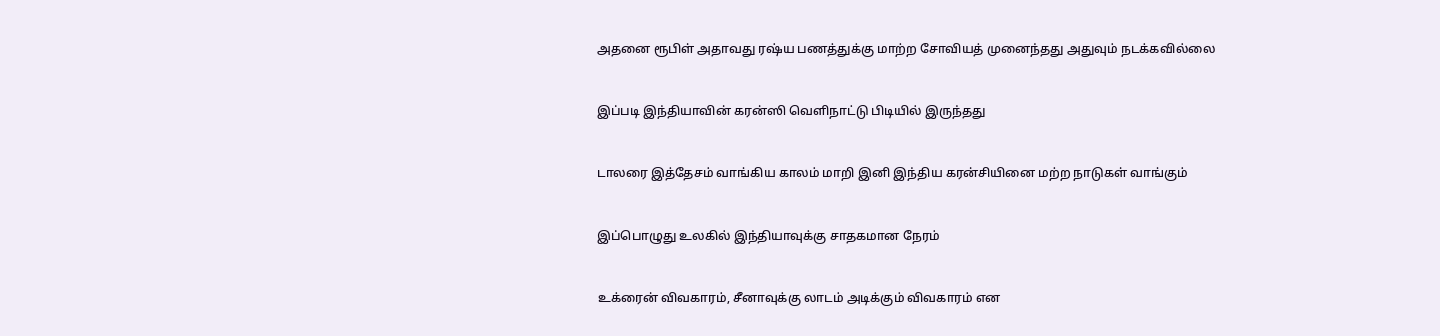அதனை ரூபிள் அதாவது ரஷ்ய பணத்துக்கு மாற்ற சோவியத் முனைந்தது அதுவும் நடக்கவில்லை


இப்படி இந்தியாவின் கரன்ஸி வெளிநாட்டு பிடியில் இருந்தது


டாலரை இத்தேசம் வாங்கிய காலம் மாறி இனி இந்திய கரன்சியினை மற்ற நாடுகள் வாங்கும்


இப்பொழுது உலகில் இந்தியாவுக்கு சாதகமான நேரம்


உக்ரைன் விவகாரம், சீனாவுக்கு லாடம் அடிக்கும் விவகாரம் என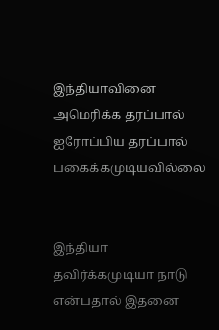இந்தியாவினை அமெரிக்க தரப்பால் ஐரோப்பிய தரப்பால் பகைக்கமுடியவில்லை


இந்தியா தவிர்க்கமுடியா நாடு என்பதால் இதனை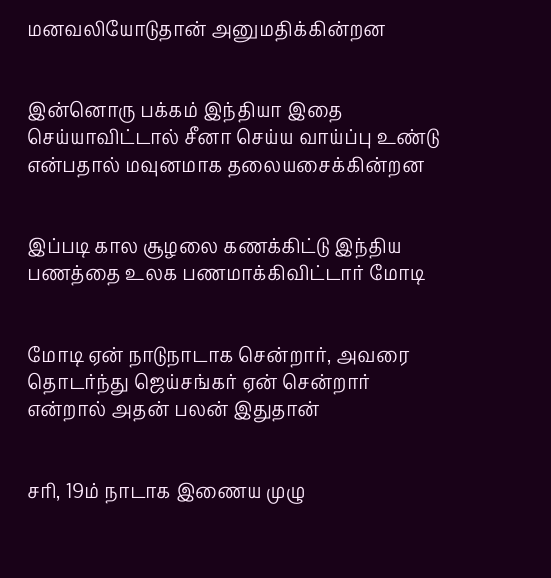மனவலியோடுதான் அனுமதிக்கின்றன‌


இன்னொரு பக்கம் இந்தியா இதை செய்யாவிட்டால் சீனா செய்ய வாய்ப்பு உண்டு என்பதால் மவுனமாக தலையசைக்கின்றன‌


இப்படி கால சூழலை கணக்கிட்டு இந்திய பணத்தை உலக பணமாக்கிவிட்டார் மோடி


மோடி ஏன் நாடுநாடாக சென்றார், அவரை தொடர்ந்து ஜெய்சங்கர் ஏன் சென்றார் என்றால் அதன் பலன் இதுதான்


சரி, 19ம் நாடாக இணைய முழு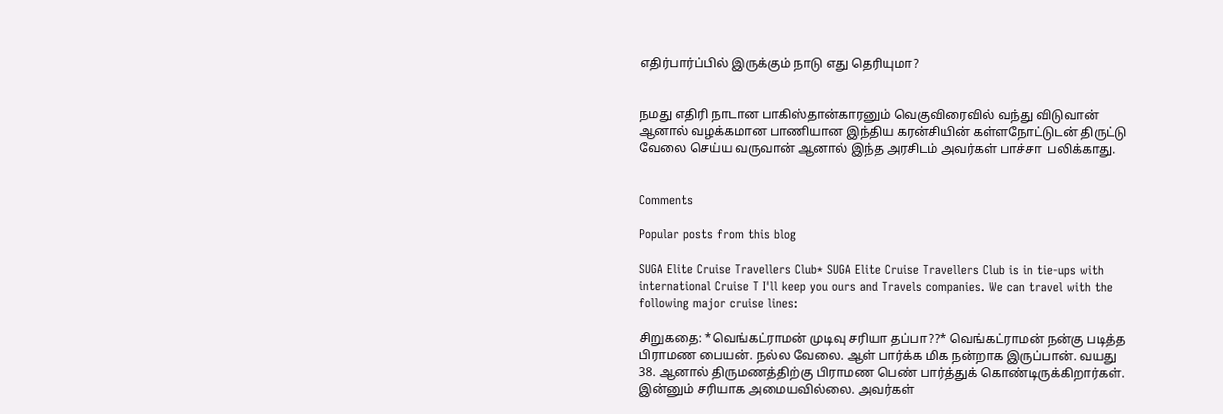எதிர்பார்ப்பில் இருக்கும் நாடு எது தெரியுமா?


நமது எதிரி நாடான பாகிஸ்தான்காரனும் வெகுவிரைவில் வந்து விடுவான் ஆனால் வழக்கமான பாணியான இந்திய கரன்சியின் கள்ளநோட்டுடன் திருட்டு வேலை செய்ய வருவான் ஆனால் இந்த அரசிடம் அவர்கள் பாச்சா  பலிக்காது.


Comments

Popular posts from this blog

SUGA Elite Cruise Travellers Club* SUGA Elite Cruise Travellers Club is in tie-ups with international Cruise T I'll keep you ours and Travels companies. We can travel with the following major cruise lines:

சிறுகதை: *வெங்கட்ராமன் முடிவு சரியா தப்பா??* வெங்கட்ராமன் நன்கு படித்த பிராமண பையன். நல்ல வேலை. ஆள் பார்க்க மிக நன்றாக இருப்பான். வயது 38. ஆனால் திருமணத்திற்கு பிராமண பெண் பார்த்துக் கொண்டிருக்கிறார்கள். இன்னும் சரியாக அமையவில்லை. அவர்கள்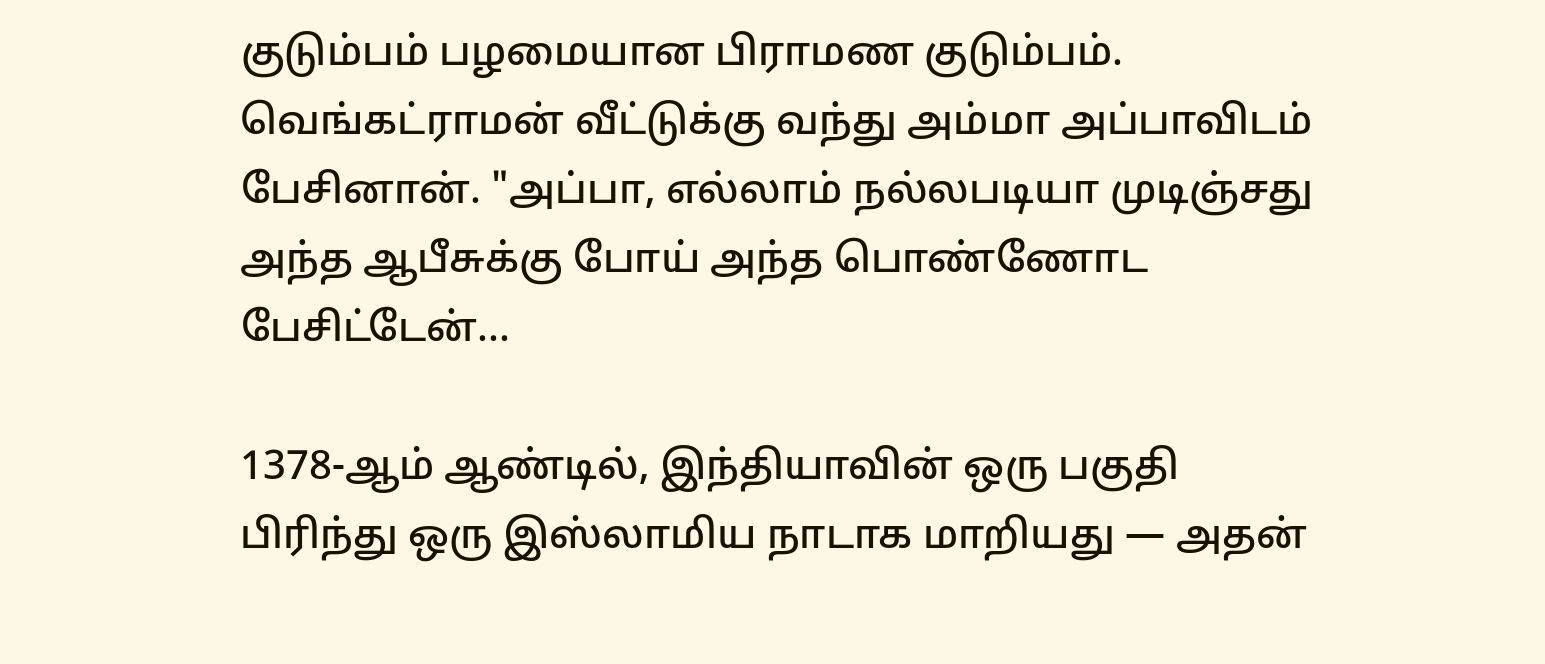குடும்பம் பழமையான பிராமண குடும்பம். வெங்கட்ராமன் வீட்டுக்கு வந்து அம்மா அப்பாவிடம் பேசினான். "அப்பா, எல்லாம் நல்லபடியா முடிஞ்சது அந்த ஆபீசுக்கு போய் அந்த பொண்ணோட பேசிட்டேன்...

1378-ஆம் ஆண்டில், இந்தியாவின் ஒரு பகுதி பிரிந்து ஒரு இஸ்லாமிய நாடாக மாறியது — அதன்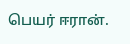பெயர் ஈரான்.